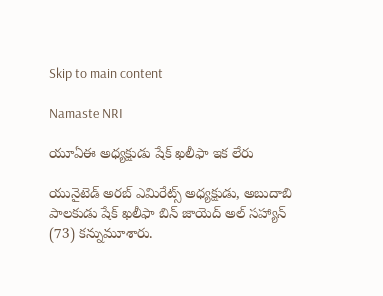Skip to main content

Namaste NRI

యూఏఈ అధ్యక్షుడు షేక్‌ ఖలీఫా ఇక లేరు

యునైటెడ్‌ అరబ్‌ ఎమిరేట్స్‌ అధ్యక్షుడు, అబుదాబి పాలకుడు షేక్‌ ఖలీఫా బిన్‌ జాయెద్‌ అల్‌ సహ్యాన్‌ (73) కన్నుమూశారు.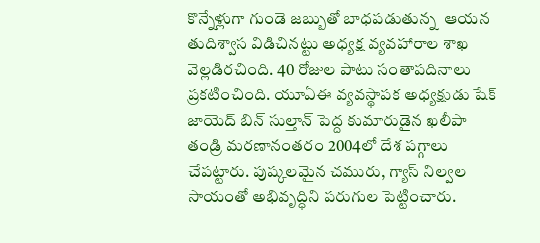కొన్నేళ్లుగా గుండె జబ్బుతో బాధపడుతున్న  ఆయన తుదిశ్వాస విడిచినట్టు అధ్యక్ష వ్యవహారాల శాఖ వెల్లడిరచింది. 40 రోజుల పాటు సంతాపదినాలు ప్రకటించింది. యూఏఈ వ్యవస్థాపక అధ్యక్షుడు షేక్‌ జాయెద్‌ బిన్‌ సుల్తాన్‌ పెద్ద కుమారుడైన ఖలీపా తండ్రి మరణానంతరం 2004లో దేశ పగ్గాలు చేపట్టారు. పుష్కలమైన చమురు, గ్యాస్‌ నిల్వల సాయంతో అభివృద్ధిని పరుగుల పెట్టించారు.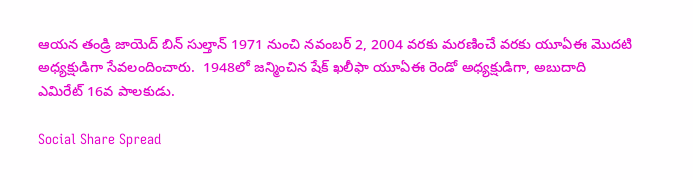ఆయన తండ్రి జాయెద్‌ బిన్‌ సుల్తాన్‌ 1971 నుంచి నవంబర్‌ 2, 2004 వరకు మరణించే వరకు యూఏఈ మొదటి అధ్యక్షుడిగా సేవలందించారు.  1948లో జన్మించిన షేక్‌ ఖలీఫా యూఏఈ రెండో అధ్యక్షుడిగా, అబుదాది ఎమిరేట్‌ 16వ పాలకుడు.

Social Share Spread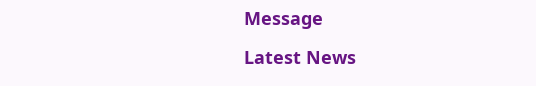Message

Latest News